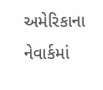અમેરિકાના નેવાર્કમાં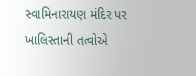સ્વામિનારાયણ મંદિર પર ખાલિસ્તાની તત્વોએ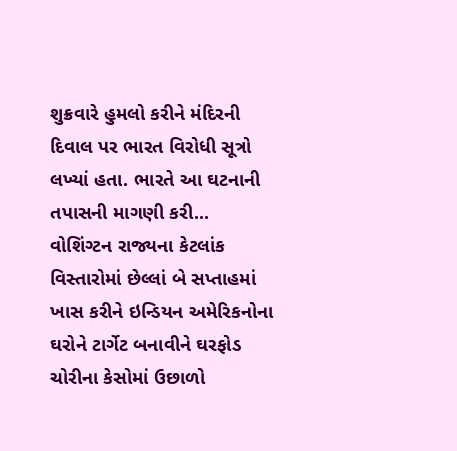શુક્રવારે હુમલો કરીને મંદિરની દિવાલ પર ભારત વિરોધી સૂત્રો લખ્યાં હતા. ભારતે આ ઘટનાની તપાસની માગણી કરી...
વોશિંગ્ટન રાજ્યના કેટલાંક વિસ્તારોમાં છેલ્લાં બે સપ્તાહમાં ખાસ કરીને ઇન્ડિયન અમેરિકનોના ઘરોને ટાર્ગેટ બનાવીને ઘરફોડ ચોરીના કેસોમાં ઉછાળો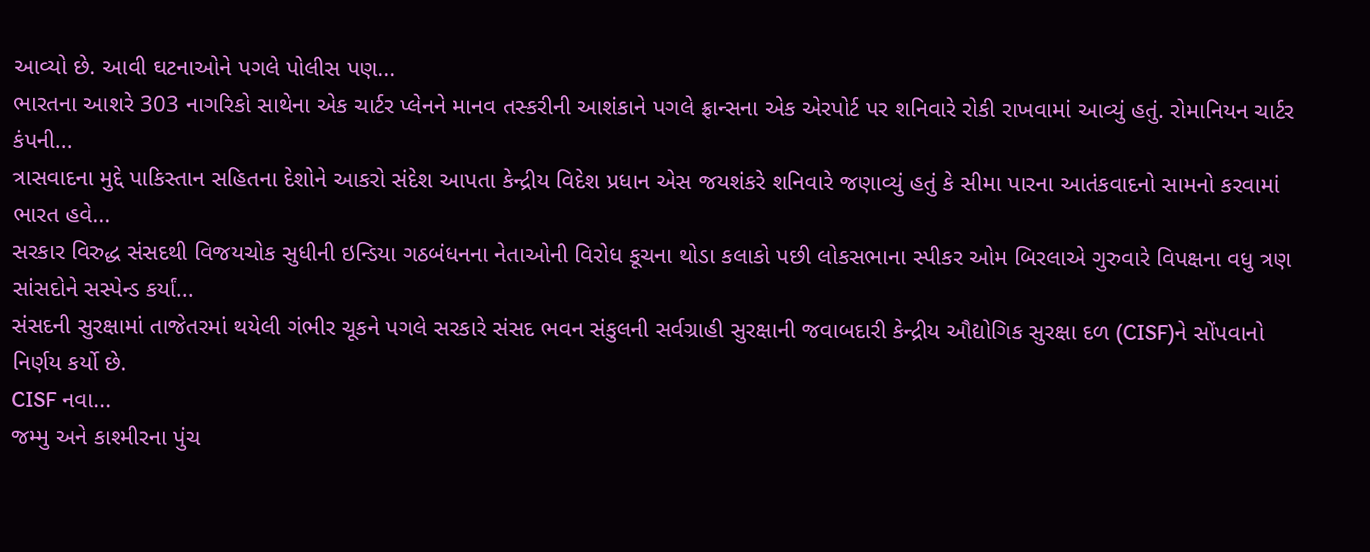આવ્યો છે. આવી ઘટનાઓને પગલે પોલીસ પણ...
ભારતના આશરે 303 નાગરિકો સાથેના એક ચાર્ટર પ્લેનને માનવ તસ્કરીની આશંકાને પગલે ફ્રાન્સના એક એરપોર્ટ પર શનિવારે રોકી રાખવામાં આવ્યું હતું. રોમાનિયન ચાર્ટર કંપની...
ત્રાસવાદના મુદ્દે પાકિસ્તાન સહિતના દેશોને આકરો સંદેશ આપતા કેન્દ્રીય વિદેશ પ્રધાન એસ જયશંકરે શનિવારે જણાવ્યું હતું કે સીમા પારના આતંકવાદનો સામનો કરવામાં ભારત હવે...
સરકાર વિરુદ્ધ સંસદથી વિજયચોક સુધીની ઇન્ડિયા ગઠબંધનના નેતાઓની વિરોધ કૂચના થોડા કલાકો પછી લોકસભાના સ્પીકર ઓમ બિરલાએ ગુરુવારે વિપક્ષના વધુ ત્રણ સાંસદોને સસ્પેન્ડ કર્યાં...
સંસદની સુરક્ષામાં તાજેતરમાં થયેલી ગંભીર ચૂકને પગલે સરકારે સંસદ ભવન સંકુલની સર્વગ્રાહી સુરક્ષાની જવાબદારી કેન્દ્રીય ઔદ્યોગિક સુરક્ષા દળ (CISF)ને સોંપવાનો નિર્ણય કર્યો છે.
CISF નવા...
જમ્મુ અને કાશ્મીરના પુંચ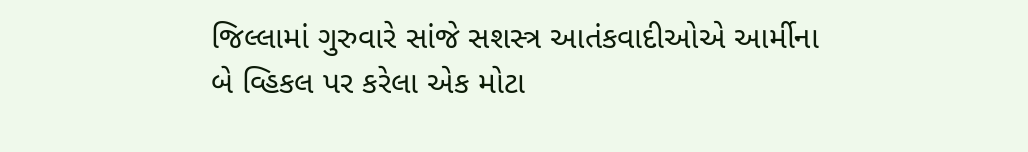જિલ્લામાં ગુરુવારે સાંજે સશસ્ત્ર આતંકવાદીઓએ આર્મીના બે વ્હિકલ પર કરેલા એક મોટા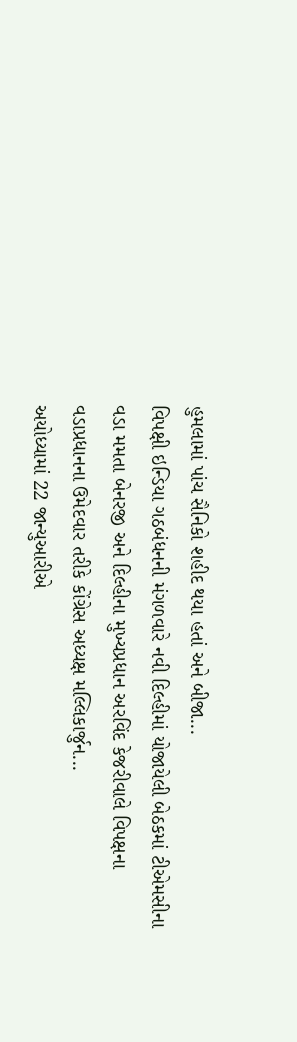હુમલામાં પાંચ સૈનિકો શહીદ થયા હતાં અને બીજા...
વિપક્ષી ઇન્ડિયા ગઠબંધનની મંગળવારે નવી દિલ્હીમાં યોજાયેલી બેઠકમાં ટીએમસીના વડા મમતા બેનરજી અને દિલ્હીના મુખ્યપ્રધાન અરવિંદ કેજરીવાલે વિપક્ષના વડાપ્રધાનના ઉમેદવાર તરીકે કોંગ્રેસ અધ્યક્ષ મલ્લિકાર્જુન...
અયોધ્યામાં 22 જાન્યુઆરીએ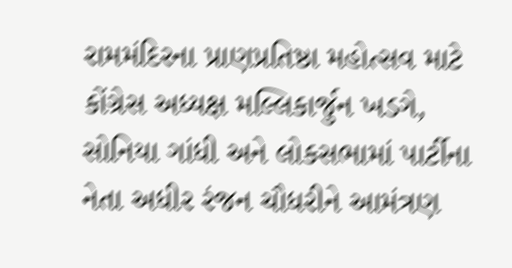રામમંદિરના પ્રાણપ્રતિષ્ઠા મહોત્સવ માટે કોંગ્રેસ અધ્યક્ષ મલ્લિકાર્જુન ખડગે, સોનિયા ગાંધી અને લોકસભામાં પાર્ટીના નેતા અધીર રંજન ચૌધરીને આમંત્રણ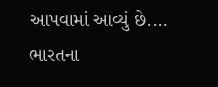આપવામાં આવ્યું છે....
ભારતના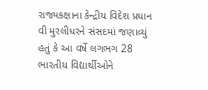રાજ્યકક્ષાના કેન્દ્રીય વિદેશ પ્રધાન વી મુરલીધરને સંસદમાં જણાવ્યું હતું કે આ વર્ષે લગભગ 28 ભારતીય વિદ્યાર્થીઓને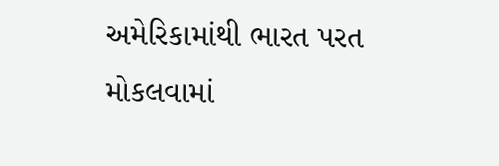અમેરિકામાંથી ભારત પરત મોકલવામાં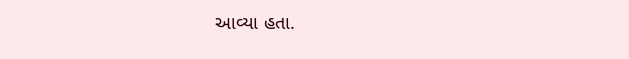આવ્યા હતા.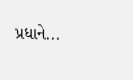પ્રધાને...